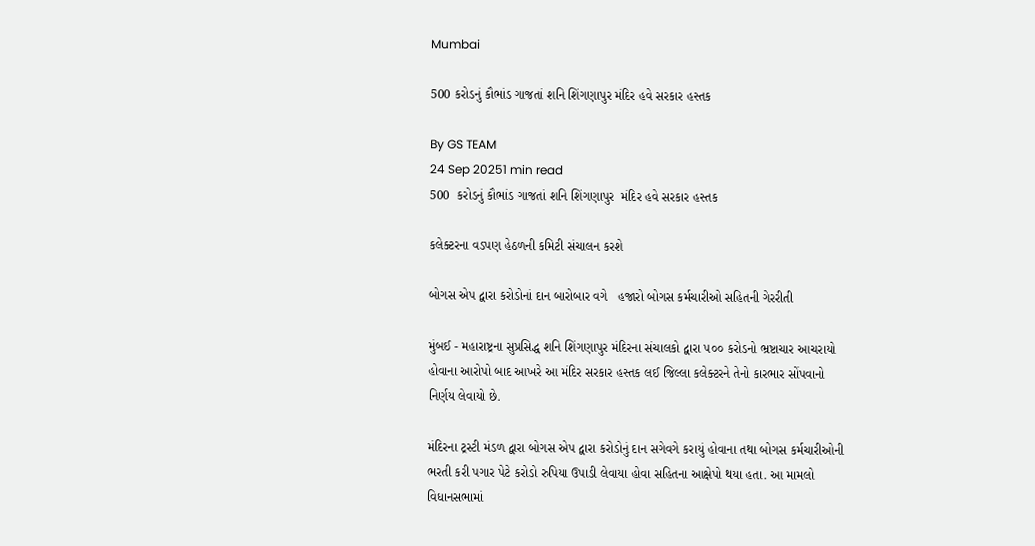Mumbai

500 કરોડનું કૌભાંડ ગાજતાં શનિ શિંગણાપુર મંદિર હવે સરકાર હસ્તક

By GS TEAM
24 Sep 20251 min read
500  કરોડનું કૌભાંડ ગાજતાં શનિ શિંગણાપુર  મંદિર હવે સરકાર હસ્તક

કલેક્ટરના વડપણ હેઠળની કમિટી સંચાલન કરશે

બોગસ એપ દ્વારા કરોડોનાં દાન બારોબાર વગે   હજારો બોગસ કર્મચારીઓ સહિતની ગેરરીતી

મુંબઈ - મહારાષ્ટ્રના સુપ્રસિદ્ધ શનિ શિંગણાપુર મંદિરના સંચાલકો દ્વારા ૫૦૦ કરોડનો ભ્રષ્ટાચાર આચરાયો હોવાના આરોપો બાદ આખરે આ મંદિર સરકાર હસ્તક લઈ જિલ્લા કલેક્ટરને તેનો કારભાર સોંપવાનો નિર્ણય લેવાયો છે.

મંદિરના ટ્રસ્ટી મંડળ દ્વારા બોગસ એપ દ્વારા કરોડોનું દાન સગેવગે કરાયું હોવાના તથા બોગસ કર્મચારીઓની ભરતી કરી પગાર પેટે કરોડો રુપિયા ઉપાડી લેવાયા હોવા સહિતના આક્ષેપો થયા હતા. આ મામલો વિધાનસભામાં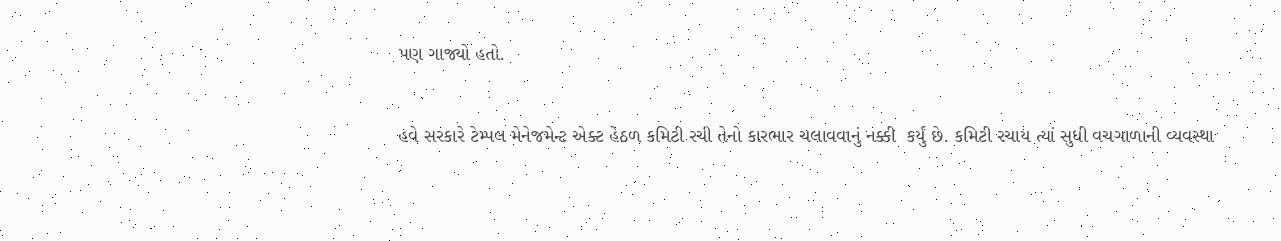પણ ગાજ્યો હતો.

હવે સરકારે ટેમ્પલ મેનેજમેન્ટ એક્ટ હેઠળ કમિટી રચી તેનો કારભાર ચલાવવાનું નક્કી  કર્યું છે. કમિટી રચાય ત્યાં સુધી વચગાળાની વ્યવસ્થા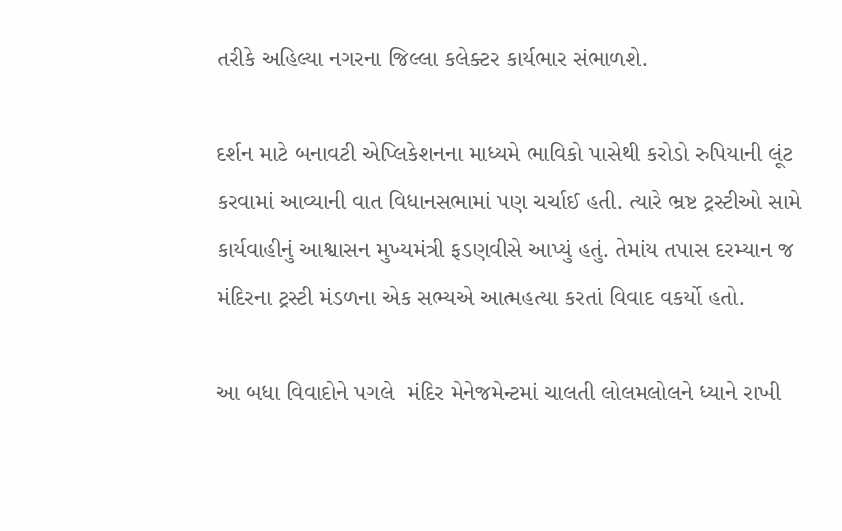તરીકે અહિલ્યા નગરના જિલ્લા કલેક્ટર કાર્યભાર સંભાળશે.

દર્શન માટે બનાવટી એપ્લિકેશનના માધ્યમે ભાવિકો પાસેથી કરોડો રુપિયાની લૂંટ કરવામાં આવ્યાની વાત વિધાનસભામાં પણ ચર્ચાઈ હતી. ત્યારે ભ્રષ્ટ ટ્રસ્ટીઓ સામે કાર્યવાહીનું આશ્વાસન મુખ્યમંત્રી ફડણવીસે આપ્યું હતું. તેમાંય તપાસ દરમ્યાન જ મંદિરના ટ્રસ્ટી મંડળના એક સભ્યએ આત્મહત્યા કરતાં વિવાદ વકર્યો હતો.

આ બધા વિવાદોને પગલે  મંદિર મેનેજમેન્ટમાં ચાલતી લોલમલોલને ધ્યાને રાખી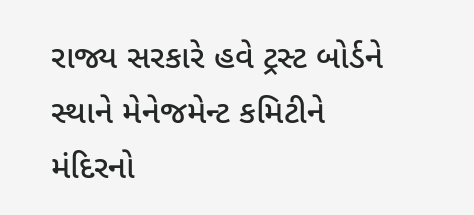રાજ્ય સરકારે હવે ટ્રસ્ટ બોર્ડને સ્થાને મેનેજમેન્ટ કમિટીને મંદિરનો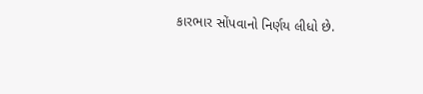કારભાર સોંપવાનો નિર્ણય લીધો છે.